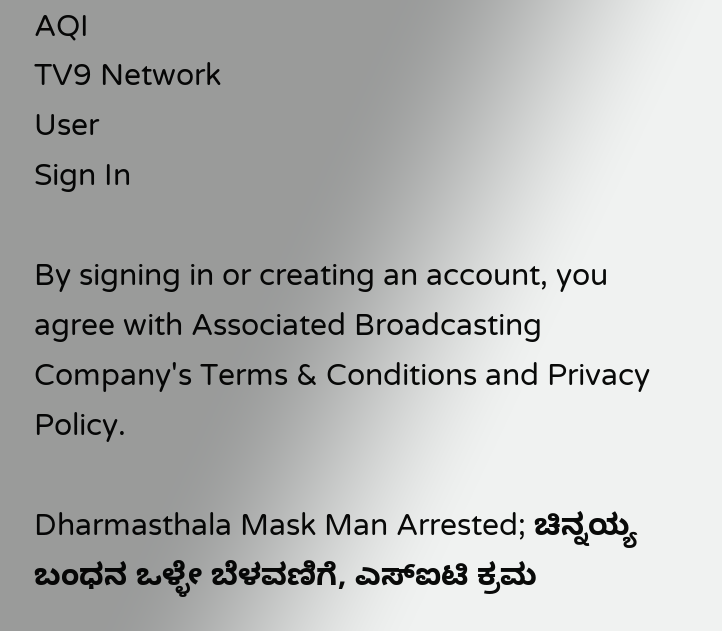AQI
TV9 Network
User
Sign In

By signing in or creating an account, you agree with Associated Broadcasting Company's Terms & Conditions and Privacy Policy.

Dharmasthala Mask Man Arrested; ಚಿನ್ನಯ್ಯ ಬಂಧನ ಒಳ್ಳೇ ಬೆಳವಣಿಗೆ, ಎಸ್ಐಟಿ ಕ್ರಮ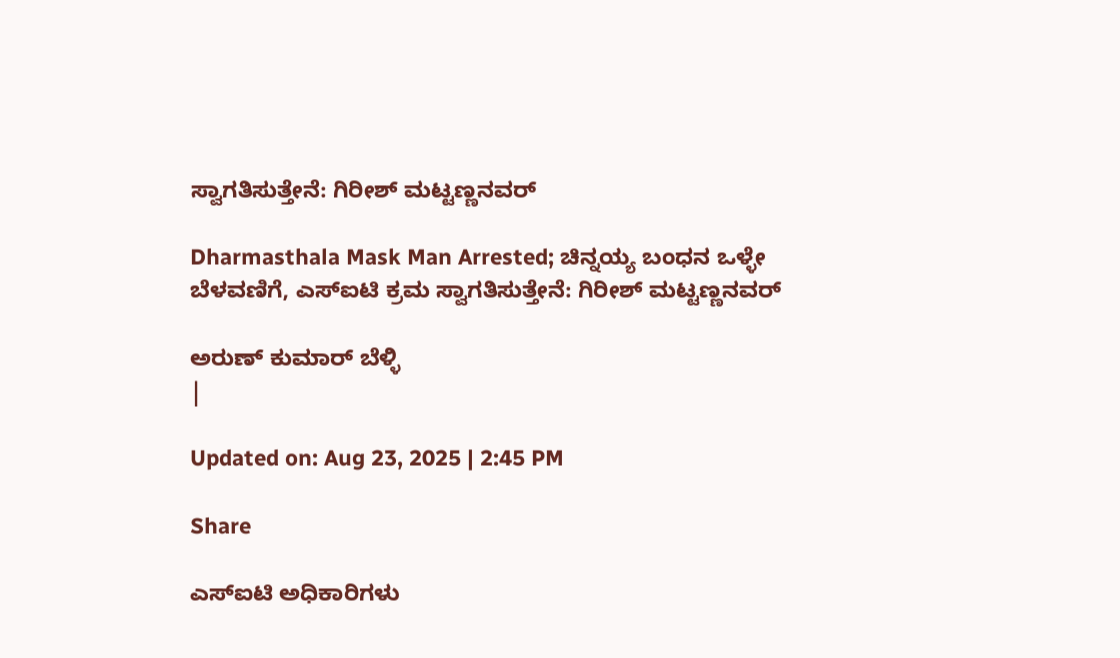ಸ್ವಾಗತಿಸುತ್ತೇನೆ: ಗಿರೀಶ್ ಮಟ್ಟಣ್ಣನವರ್

Dharmasthala Mask Man Arrested; ಚಿನ್ನಯ್ಯ ಬಂಧನ ಒಳ್ಳೇ ಬೆಳವಣಿಗೆ, ಎಸ್ಐಟಿ ಕ್ರಮ ಸ್ವಾಗತಿಸುತ್ತೇನೆ: ಗಿರೀಶ್ ಮಟ್ಟಣ್ಣನವರ್

ಅರುಣ್ ಕುಮಾರ್ ಬೆಳ್ಳಿ
|

Updated on: Aug 23, 2025 | 2:45 PM

Share

ಎಸ್ಐಟಿ ಅಧಿಕಾರಿಗಳು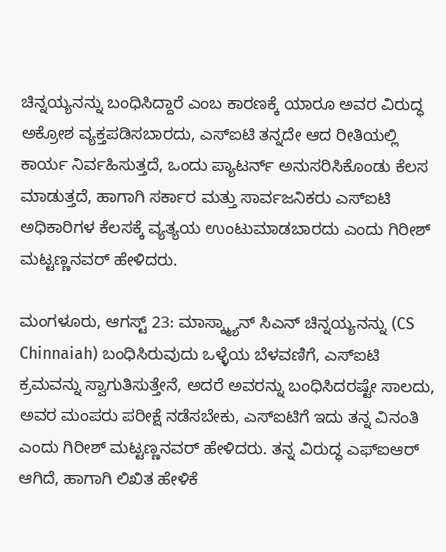ಚಿನ್ನಯ್ಯನನ್ನು ಬಂಧಿಸಿದ್ದಾರೆ ಎಂಬ ಕಾರಣಕ್ಕೆ ಯಾರೂ ಅವರ ವಿರುದ್ಧ ಅಕ್ರೋಶ ವ್ಯಕ್ತಪಡಿಸಬಾರದು, ಎಸ್ಐಟಿ ತನ್ನದೇ ಆದ ರೀತಿಯಲ್ಲಿ ಕಾರ್ಯ ನಿರ್ವಹಿಸುತ್ತದೆ, ಒಂದು ಪ್ಯಾಟರ್ನ್ ಅನುಸರಿಸಿಕೊಂಡು ಕೆಲಸ ಮಾಡುತ್ತದೆ, ಹಾಗಾಗಿ ಸರ್ಕಾರ ಮತ್ತು ಸಾರ್ವಜನಿಕರು ಎಸ್ಐಟಿ ಅಧಿಕಾರಿಗಳ ಕೆಲಸಕ್ಕೆ ವ್ಯತ್ಯಯ ಉಂಟುಮಾಡಬಾರದು ಎಂದು ಗಿರೀಶ್ ಮಟ್ಟಣ್ಣನವರ್ ಹೇಳಿದರು.

ಮಂಗಳೂರು, ಆಗಸ್ಟ್ 23: ಮಾಸ್ಕ್ಮ್ಯಾನ್ ಸಿಎನ್ ಚಿನ್ನಯ್ಯನನ್ನು (CS Chinnaiah) ಬಂಧಿಸಿರುವುದು ಒಳ್ಳೆಯ ಬೆಳವಣಿಗೆ, ಎಸ್ಐಟಿ ಕ್ರಮವನ್ನು ಸ್ವಾಗುತಿಸುತ್ತೇನೆ, ಅದರೆ ಅವರನ್ನು ಬಂಧಿಸಿದರಷ್ಟೇ ಸಾಲದು, ಅವರ ಮಂಪರು ಪರೀಕ್ಷೆ ನಡೆಸಬೇಕು, ಎಸ್ಐಟಿಗೆ ಇದು ತನ್ನ ವಿನಂತಿ ಎಂದು ಗಿರೀಶ್ ಮಟ್ಟಣ್ಣನವರ್ ಹೇಳಿದರು. ತನ್ನ ವಿರುದ್ಧ ಎಫ್ಐಆರ್ ಆಗಿದೆ, ಹಾಗಾಗಿ ಲಿಖಿತ ಹೇಳಿಕೆ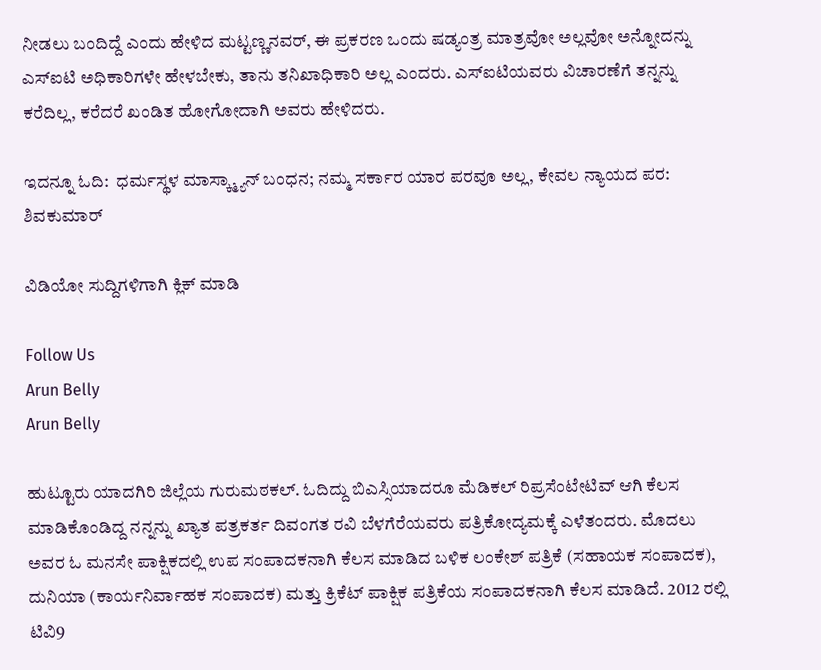ನೀಡಲು ಬಂದಿದ್ದೆ ಎಂದು ಹೇಳಿದ ಮಟ್ಟಣ್ಣನವರ್, ಈ ಪ್ರಕರಣ ಒಂದು ಷಡ್ಯಂತ್ರ ಮಾತ್ರವೋ ಅಲ್ಲವೋ ಅನ್ನೋದನ್ನು ಎಸ್ಐಟಿ ಅಧಿಕಾರಿಗಳೇ ಹೇಳಬೇಕು, ತಾನು ತನಿಖಾಧಿಕಾರಿ ಅಲ್ಲ ಎಂದರು. ಎಸ್ಐಟಿಯವರು ವಿಚಾರಣೆಗೆ ತನ್ನನ್ನು ಕರೆದಿಲ್ಲ, ಕರೆದರೆ ಖಂಡಿತ ಹೋಗೋದಾಗಿ ಅವರು ಹೇಳಿದರು.

ಇದನ್ನೂ ಓದಿ:  ಧರ್ಮಸ್ಥಳ ಮಾಸ್ಕ್ಮ್ಯಾನ್ ಬಂಧನ; ನಮ್ಮ ಸರ್ಕಾರ ಯಾರ ಪರವೂ ಅಲ್ಲ, ಕೇವಲ ನ್ಯಾಯದ ಪರ: ಶಿವಕುಮಾರ್

ವಿಡಿಯೋ ಸುದ್ದಿಗಳಿಗಾಗಿ ಕ್ಲಿಕ್ ಮಾಡಿ

Follow Us
Arun Belly
Arun Belly

ಹುಟ್ಟೂರು ಯಾದಗಿರಿ ಜಿಲ್ಲೆಯ ಗುರುಮಠಕಲ್. ಓದಿದ್ದು ಬಿಎಸ್ಸಿಯಾದರೂ ಮೆಡಿಕಲ್ ರಿಪ್ರಸೆಂಟೇಟಿವ್ ಆಗಿ ಕೆಲಸ ಮಾಡಿಕೊಂಡಿದ್ದ ನನ್ನನ್ನು ಖ್ಯಾತ ಪತ್ರಕರ್ತ ದಿವಂಗತ ರವಿ ಬೆಳಗೆರೆಯವರು ಪತ್ರಿಕೋದ್ಯಮಕ್ಕೆ ಎಳೆತಂದರು. ಮೊದಲು ಅವರ ಓ ಮನಸೇ ಪಾಕ್ಷಿಕದಲ್ಲಿ ಉಪ ಸಂಪಾದಕನಾಗಿ ಕೆಲಸ ಮಾಡಿದ ಬಳಿಕ ಲಂಕೇಶ್ ಪತ್ರಿಕೆ (ಸಹಾಯಕ ಸಂಪಾದಕ), ದುನಿಯಾ (ಕಾರ್ಯನಿರ್ವಾಹಕ ಸಂಪಾದಕ) ಮತ್ತು ಕ್ರಿಕೆಟ್ ಪಾಕ್ಷಿಕ ಪತ್ರಿಕೆಯ ಸಂಪಾದಕನಾಗಿ ಕೆಲಸ ಮಾಡಿದೆ. 2012 ರಲ್ಲಿ ಟಿವಿ9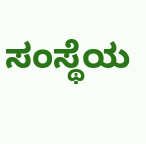ಸಂಸ್ಥೆಯ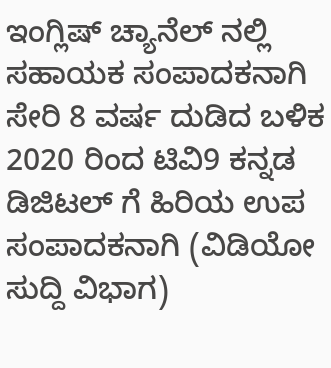ಇಂಗ್ಲಿಷ್ ಚ್ಯಾನೆಲ್ ನಲ್ಲಿ ಸಹಾಯಕ ಸಂಪಾದಕನಾಗಿ ಸೇರಿ 8 ವರ್ಷ ದುಡಿದ ಬಳಿಕ 2020 ರಿಂದ ಟಿವಿ9 ಕನ್ನಡ ಡಿಜಿಟಲ್ ಗೆ ಹಿರಿಯ ಉಪ ಸಂಪಾದಕನಾಗಿ (ವಿಡಿಯೋ ಸುದ್ದಿ ವಿಭಾಗ)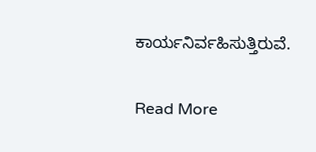ಕಾರ್ಯನಿರ್ವಹಿಸುತ್ತಿರುವೆ.

Read More